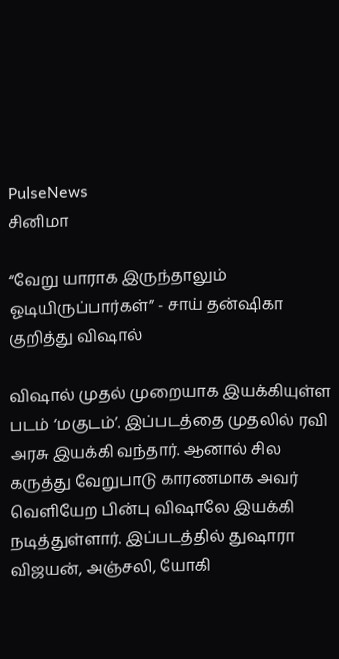PulseNews
சினிமா

“வேறு யாராக இருந்தாலும் ஓடியிருப்பார்கள்” - சாய் தன்ஷிகா குறித்து விஷால்

விஷால் முதல் முறையாக இயக்கியுள்ள படம் ‘மகுடம்’. இப்படத்தை முதலில் ரவி அரசு இயக்கி வந்தார். ஆனால் சில கருத்து வேறுபாடு காரணமாக அவர் வெளியேற பின்பு விஷாலே இயக்கி நடித்துள்ளார். இப்படத்தில் துஷாரா விஜயன், அஞ்சலி, யோகி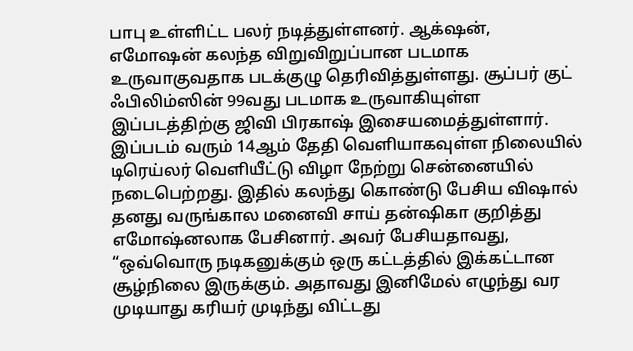பாபு உள்ளிட்ட பலர் நடித்துள்ளனர். ஆக்‌ஷன், எமோஷன் கலந்த விறுவிறுப்பான படமாக உருவாகுவதாக படக்குழு தெரிவித்துள்ளது. சூப்பர் குட் ஃபிலிம்ஸின் 99வது படமாக உருவாகியுள்ள இப்படத்திற்கு ஜிவி பிரகாஷ் இசையமைத்துள்ளார். இப்படம் வரும் 14ஆம் தேதி வெளியாகவுள்ள நிலையில் டிரெய்லர் வெளியீட்டு விழா நேற்று சென்னையில் நடைபெற்றது. இதில் கலந்து கொண்டு பேசிய விஷால் தனது வருங்கால மனைவி சாய் தன்ஷிகா குறித்து எமோஷ்னலாக பேசினார். அவர் பேசியதாவது, “ஒவ்வொரு நடிகனுக்கும் ஒரு கட்டத்தில் இக்கட்டான சூழ்நிலை இருக்கும். அதாவது இனிமேல் எழுந்து வர முடியாது கரியர் முடிந்து விட்டது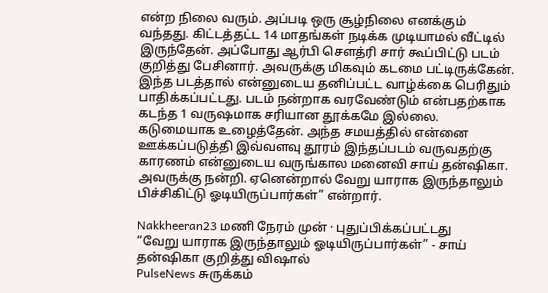என்ற நிலை வரும். அப்படி ஒரு சூழ்நிலை எனக்கும் வந்தது. கிட்டத்தட்ட 14 மாதங்கள் நடிக்க முடியாமல் வீட்டில் இருந்தேன். அப்போது ஆர்பி சௌத்ரி சார் கூப்பிட்டு படம் குறித்து பேசினார். அவருக்கு மிகவும் கடமை பட்டிருக்கேன். இந்த படத்தால் என்னுடைய தனிப்பட்ட வாழ்க்கை பெரிதும் பாதிக்கப்பட்டது. படம் நன்றாக வரவேண்டும் என்பதற்காக கடந்த 1 வருஷமாக சரியான தூக்கமே இல்லை. கடுமையாக உழைத்தேன். அந்த சமயத்தில் என்னை ஊக்கப்படுத்தி இவ்வளவு தூரம் இந்தப்படம் வருவதற்கு காரணம் என்னுடைய வருங்கால மனைவி சாய் தன்ஷிகா. அவருக்கு நன்றி. ஏனென்றால் வேறு யாராக இருந்தாலும் பிச்சிகிட்டு ஓடியிருப்பார்கள்” என்றார்.

Nakkheeran23 மணி நேரம் முன் · புதுப்பிக்கப்பட்டது
“வேறு யாராக இருந்தாலும் ஓடியிருப்பார்கள்” - சாய் தன்ஷிகா குறித்து விஷால்
PulseNews சுருக்கம்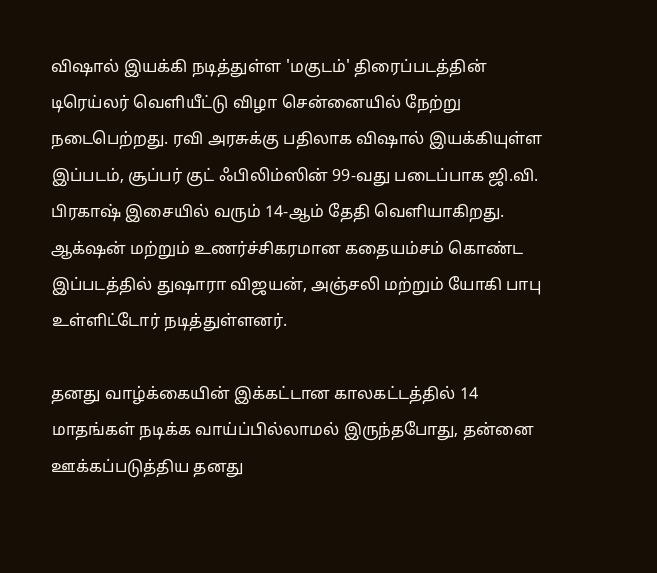விஷால் இயக்கி நடித்துள்ள 'மகுடம்' திரைப்படத்தின் டிரெய்லர் வெளியீட்டு விழா சென்னையில் நேற்று நடைபெற்றது. ரவி அரசுக்கு பதிலாக விஷால் இயக்கியுள்ள இப்படம், சூப்பர் குட் ஃபிலிம்ஸின் 99-வது படைப்பாக ஜி.வி. பிரகாஷ் இசையில் வரும் 14-ஆம் தேதி வெளியாகிறது. ஆக்‌ஷன் மற்றும் உணர்ச்சிகரமான கதையம்சம் கொண்ட இப்படத்தில் துஷாரா விஜயன், அஞ்சலி மற்றும் யோகி பாபு உள்ளிட்டோர் நடித்துள்ளனர்.

தனது வாழ்க்கையின் இக்கட்டான காலகட்டத்தில் 14 மாதங்கள் நடிக்க வாய்ப்பில்லாமல் இருந்தபோது, தன்னை ஊக்கப்படுத்திய தனது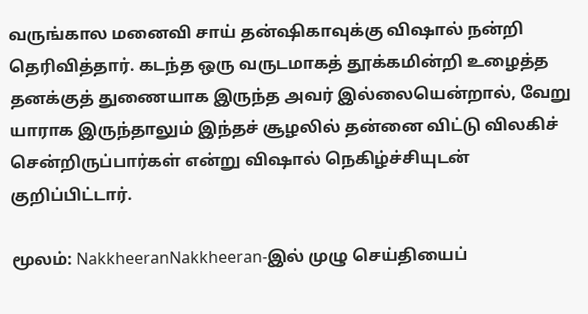வருங்கால மனைவி சாய் தன்ஷிகாவுக்கு விஷால் நன்றி தெரிவித்தார். கடந்த ஒரு வருடமாகத் தூக்கமின்றி உழைத்த தனக்குத் துணையாக இருந்த அவர் இல்லையென்றால், வேறு யாராக இருந்தாலும் இந்தச் சூழலில் தன்னை விட்டு விலகிச் சென்றிருப்பார்கள் என்று விஷால் நெகிழ்ச்சியுடன் குறிப்பிட்டார்.

மூலம்: NakkheeranNakkheeran-இல் முழு செய்தியைப்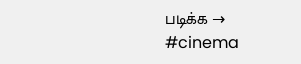படிக்க →
#cinema